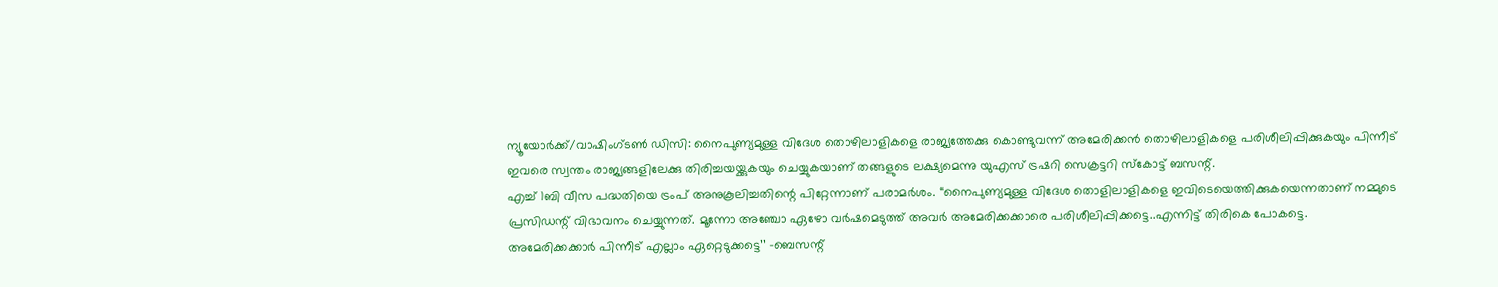ന്യൂയോർക്ക്/വാഷിംഗ്ടൺ ഡിസി: നൈപുണ്യമുള്ള വിദേശ തൊഴിലാളികളെ രാജ്യത്തേക്കു കൊണ്ടുവന്ന് അമേരിക്കൻ തൊഴിലാളികളെ പരിശീലിപ്പിക്കുകയും പിന്നീട് ഇവരെ സ്വന്തം രാജ്യങ്ങളിലേക്കു തിരിച്ചയയ്ക്കുകയും ചെയ്യുകയാണ് തങ്ങളുടെ ലക്ഷ്യമെന്നു യുഎസ് ട്രഷറി സെക്രട്ടറി സ്കോട്ട് ബസന്റ്.
എച്ച് 1ബി വീസ പദ്ധതിയെ ട്രംപ് അനുകൂലിച്ചതിന്റെ പിറ്റേന്നാണ് പരാമർശം. “നൈപുണ്യമുള്ള വിദേശ തൊളിലാളികളെ ഇവിടെയെത്തിക്കുകയെന്നതാണ് നമ്മുടെ പ്രസിഡന്റ് വിഭാവനം ചെയ്യുന്നത്. മൂന്നോ അഞ്ചോ ഏഴോ വർഷമെടുത്ത് അവർ അമേരിക്കക്കാരെ പരിശീലിപ്പിക്കട്ടെ..എന്നിട്ട് തിരികെ പോകട്ടെ. അമേരിക്കക്കാർ പിന്നീട് എല്ലാം ഏറ്റെടുക്കട്ടെ’’ -ബെസന്റ്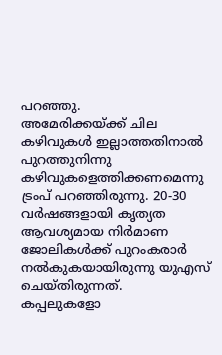പറഞ്ഞു.
അമേരിക്കയ്ക്ക് ചില കഴിവുകൾ ഇല്ലാത്തതിനാൽ പുറത്തുനിന്നു കഴിവുകളെത്തിക്കണമെന്നു ട്രംപ് പറഞ്ഞിരുന്നു. 20-30 വർഷങ്ങളായി കൃത്യത ആവശ്യമായ നിർമാണ ജോലികൾക്ക് പുറംകരാർ നൽകുകയായിരുന്നു യുഎസ് ചെയ്തിരുന്നത്.
കപ്പലുകളോ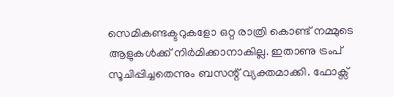സെമികണ്ടക്ടറുകളോ ഒറ്റ രാത്രി കൊണ്ട് നമ്മുടെ ആളുകൾക്ക് നിർമിക്കാനാകില്ല. ഇതാണു ട്രംപ് സൂചിപ്പിച്ചതെന്നും ബസന്റ് വ്യക്തമാക്കി. ഫോക്സ്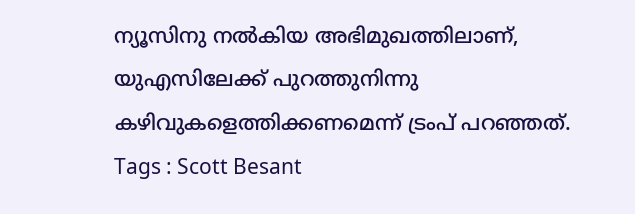ന്യൂസിനു നൽകിയ അഭിമുഖത്തിലാണ്, യുഎസിലേക്ക് പുറത്തുനിന്നു കഴിവുകളെത്തിക്കണമെന്ന് ട്രംപ് പറഞ്ഞത്.
Tags : Scott Besant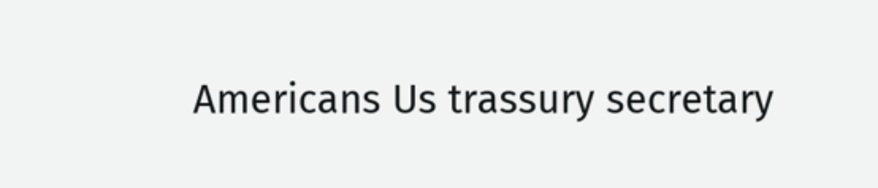Americans Us trassury secretary